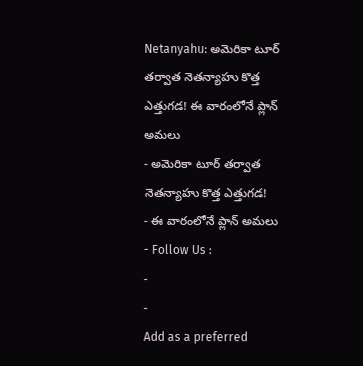Netanyahu: అమెరికా టూర్ తర్వాత నెతన్యాహు కొత్త ఎత్తుగడ! ఈ వారంలోనే ప్లాన్ అమలు
- అమెరికా టూర్ తర్వాత నెతన్యాహు కొత్త ఎత్తుగడ!
- ఈ వారంలోనే ప్లాన్ అమలు
- Follow Us :
-
-
Add as a preferred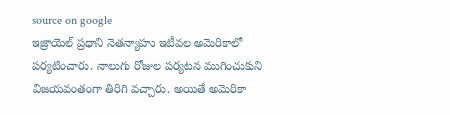source on google
ఇజ్రాయెల్ ప్రధాని నెతన్యాహు ఇటీవల అమెరికాలో పర్యటించారు. నాలుగు రోజుల పర్యటన ముగించుకుని విజయవంతంగా తిరిగి వచ్చారు. అయితే అమెరికా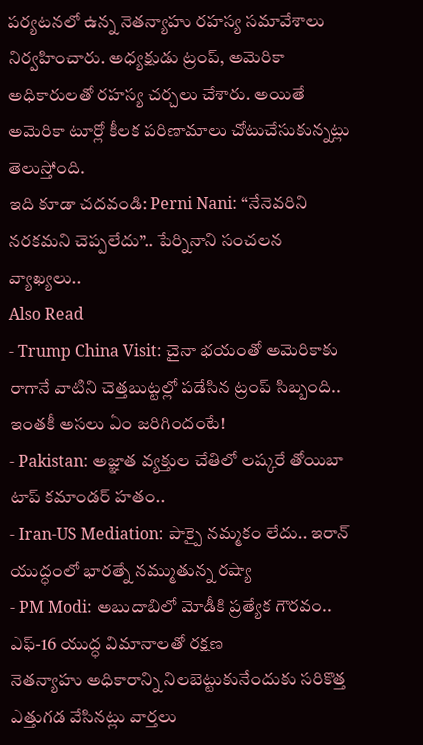పర్యటనలో ఉన్న నెతన్యాహు రహస్య సమావేశాలు నిర్వహించారు. అధ్యక్షుడు ట్రంప్, అమెరికా అధికారులతో రహస్య చర్చలు చేశారు. అయితే అమెరికా టూర్లో కీలక పరిణామాలు చోటుచేసుకున్నట్లు తెలుస్తోంది.
ఇది కూడా చదవండి: Perni Nani: “నేనెవరిని నరకమని చెప్పలేదు”.. పేర్నినాని సంచలన వ్యాఖ్యలు..
Also Read
- Trump China Visit: చైనా భయంతో అమెరికాకు రాగానే వాటిని చెత్తబుట్టల్లో పడేసిన ట్రంప్ సిబ్బంది.. ఇంతకీ అసలు ఏం జరిగిందంటే!
- Pakistan: అజ్ఞాత వ్యక్తుల చేతిలో లష్కరే తోయిబా టాప్ కమాండర్ హతం..
- Iran-US Mediation: పాక్పై నమ్మకం లేదు.. ఇరాన్ యుద్ధంలో భారత్నే నమ్ముతున్న రష్యా
- PM Modi: అబుదాబిలో మోడీకి ప్రత్యేక గౌరవం.. ఎఫ్-16 యుద్ధ విమానాలతో రక్షణ
నెతన్యాహు అధికారాన్ని నిలబెట్టుకునేందుకు సరికొత్త ఎత్తుగడ వేసినట్లు వార్తలు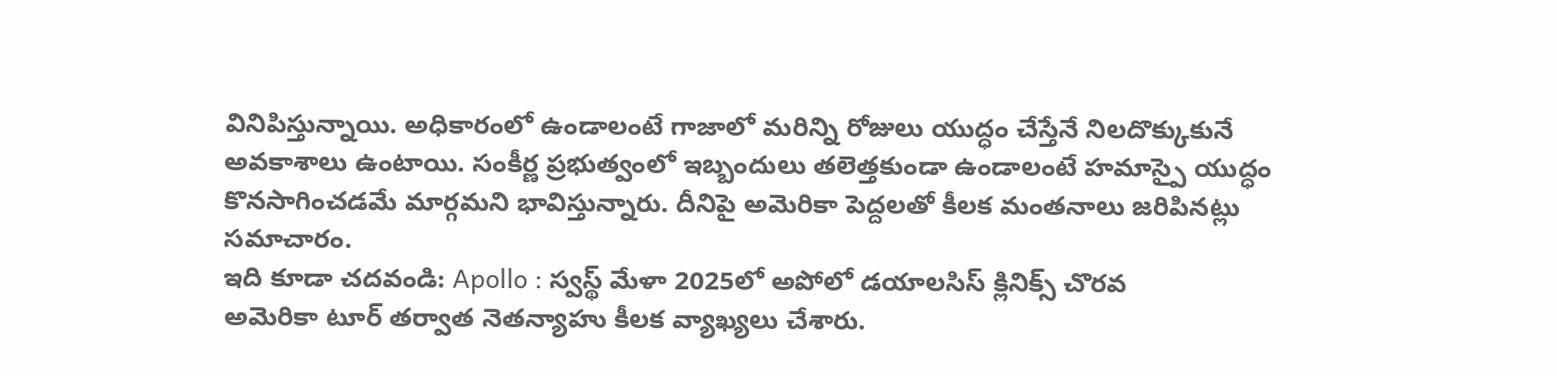వినిపిస్తున్నాయి. అధికారంలో ఉండాలంటే గాజాలో మరిన్ని రోజులు యుద్ధం చేస్తేనే నిలదొక్కుకునే అవకాశాలు ఉంటాయి. సంకీర్ణ ప్రభుత్వంలో ఇబ్బందులు తలెత్తకుండా ఉండాలంటే హమాస్పై యుద్ధం కొనసాగించడమే మార్గమని భావిస్తున్నారు. దీనిపై అమెరికా పెద్దలతో కీలక మంతనాలు జరిపినట్లు సమాచారం.
ఇది కూడా చదవండి: Apollo : స్వస్థ్ మేళా 2025లో అపోలో డయాలసిస్ క్లినిక్స్ చొరవ
అమెరికా టూర్ తర్వాత నెతన్యాహు కీలక వ్యాఖ్యలు చేశారు.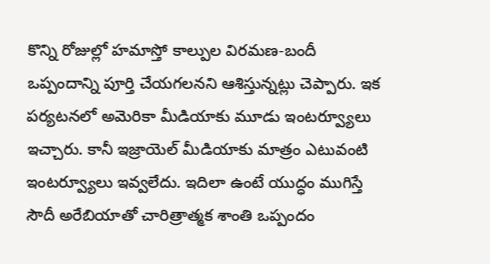కొన్ని రోజుల్లో హమాస్తో కాల్పుల విరమణ-బందీ ఒప్పందాన్ని పూర్తి చేయగలనని ఆశిస్తున్నట్లు చెప్పారు. ఇక పర్యటనలో అమెరికా మీడియాకు మూడు ఇంటర్వ్యూలు ఇచ్చారు. కానీ ఇజ్రాయెల్ మీడియాకు మాత్రం ఎటువంటి ఇంటర్వ్యూలు ఇవ్వలేదు. ఇదిలా ఉంటే యుద్ధం ముగిస్తే సౌదీ అరేబియాతో చారిత్రాత్మక శాంతి ఒప్పందం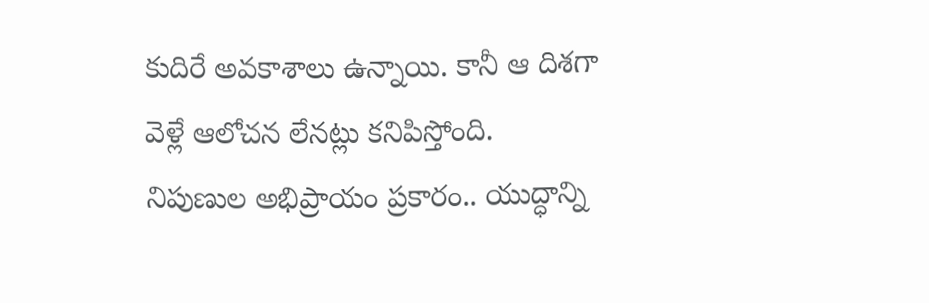కుదిరే అవకాశాలు ఉన్నాయి. కానీ ఆ దిశగా వెళ్లే ఆలోచన లేనట్లు కనిపిస్తోంది.
నిపుణుల అభిప్రాయం ప్రకారం.. యుద్ధాన్ని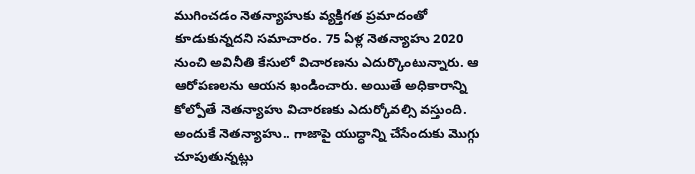ముగించడం నెతన్యాహుకు వ్యక్తిగత ప్రమాదంతో కూడుకున్నదని సమాచారం. 75 ఏళ్ల నెతన్యాహు 2020 నుంచి అవినీతి కేసులో విచారణను ఎదుర్కొంటున్నారు. ఆ ఆరోపణలను ఆయన ఖండించారు. అయితే అధికారాన్ని కోల్పోతే నెతన్యాహు విచారణకు ఎదుర్కోవల్సి వస్తుంది. అందుకే నెతన్యాహు.. గాజాపై యుద్ధాన్ని చేసేందుకు మొగ్గు చూపుతున్నట్లు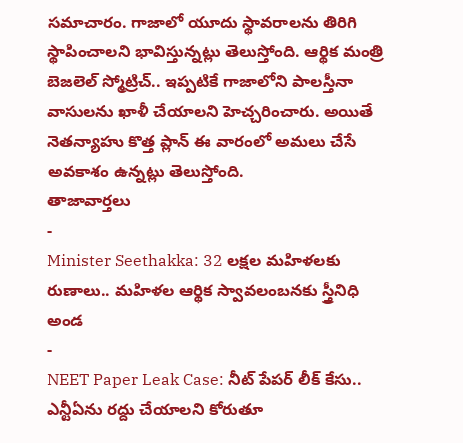సమాచారం. గాజాలో యూదు స్థావరాలను తిరిగి స్థాపించాలని భావిస్తున్నట్లు తెలుస్తోంది. ఆర్థిక మంత్రి బెజలెల్ స్మోట్రిచ్.. ఇప్పటికే గాజాలోని పాలస్తీనా వాసులను ఖాళీ చేయాలని హెచ్చరించారు. అయితే నెతన్యాహు కొత్త ప్లాన్ ఈ వారంలో అమలు చేసే అవకాశం ఉన్నట్లు తెలుస్తోంది.
తాజావార్తలు
-
Minister Seethakka: 32 లక్షల మహిళలకు రుణాలు.. మహిళల ఆర్థిక స్వావలంబనకు స్త్రీనిధి అండ
-
NEET Paper Leak Case: నీట్ పేపర్ లీక్ కేసు.. ఎన్టీఏను రద్దు చేయాలని కోరుతూ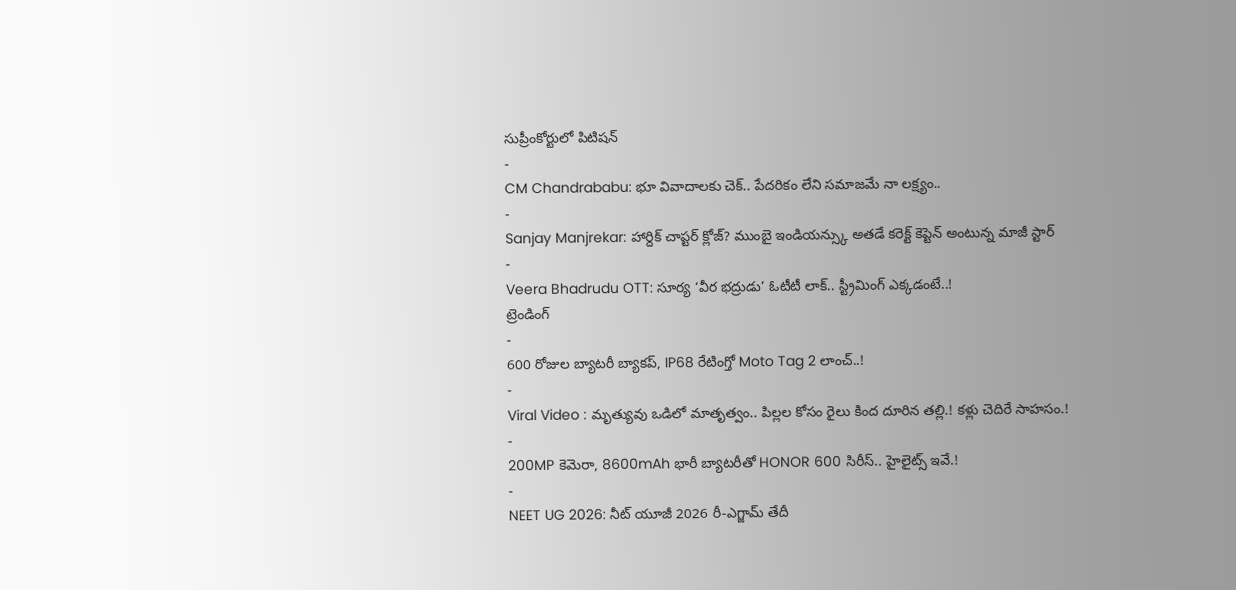సుప్రీంకోర్టులో పిటిషన్
-
CM Chandrababu: భూ వివాదాలకు చెక్.. పేదరికం లేని సమాజమే నా లక్ష్యం..
-
Sanjay Manjrekar: హార్దిక్ చాప్టర్ క్లోజ్? ముంబై ఇండియన్స్కు అతడే కరెక్ట్ కెప్టెన్ అంటున్న మాజీ స్టార్
-
Veera Bhadrudu OTT: సూర్య ‘వీర భద్రుడు’ ఓటీటీ లాక్.. స్ట్రీమింగ్ ఎక్కడంటే..!
ట్రెండింగ్
-
600 రోజుల బ్యాటరీ బ్యాకప్, IP68 రేటింగ్తో Moto Tag 2 లాంచ్..!
-
Viral Video : మృత్యువు ఒడిలో మాతృత్వం.. పిల్లల కోసం రైలు కింద దూరిన తల్లి.! కళ్లు చెదిరే సాహసం.!
-
200MP కెమెరా, 8600mAh భారీ బ్యాటరీతో HONOR 600 సిరీస్.. హైలైట్స్ ఇవే.!
-
NEET UG 2026: నీట్ యూజీ 2026 రీ-ఎగ్జామ్ తేదీ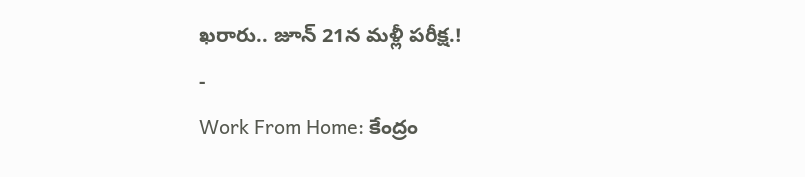ఖరారు.. జూన్ 21న మళ్లీ పరీక్ష.!
-
Work From Home: కేంద్రం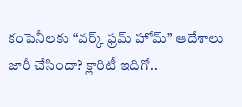కంపెనీలకు “వర్క్ ఫ్రమ్ హోమ్” ఆదేశాలు జారీ చేసిందా? క్లారిటీ ఇదిగో..